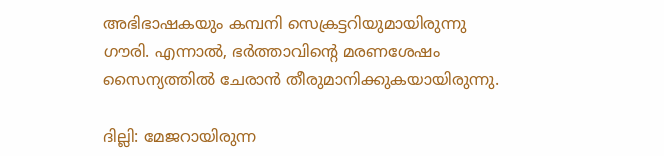അഭിഭാഷകയും കമ്പനി സെക്രട്ടറിയുമായിരുന്നു ഗൗരി. എന്നാല്‍, ഭര്‍ത്താവിന്റെ മരണശേഷം സൈന്യത്തില്‍ ചേരാന്‍ തീരുമാനിക്കുകയായിരുന്നു.

ദില്ലി: മേജറായിരുന്ന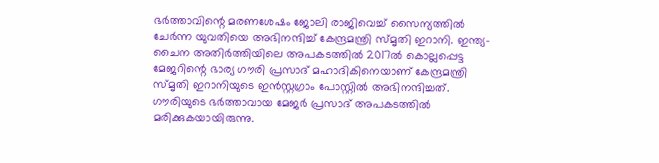ഭര്‍ത്താവിന്റെ മരണശേഷം ജോലി രാജിവെച്ച് സൈന്യത്തില്‍ ചേര്‍ന്ന യുവതിയെ അഭിനന്ദിച്ച് കേന്ദ്രമന്ത്രി സ്മൃതി ഇറാനി. ഇന്ത്യ-ചൈന അതിര്‍ത്തിയിലെ അപകടത്തില്‍ 2017ല്‍ കൊല്ലപ്പെട്ട മേജറിന്റെ ഭാര്യ ഗൗരി പ്രസാദ് മഹാദികിനെയാണ് കേന്ദ്രമന്ത്രി സ്മൃതി ഇറാനിയുടെ ഇന്‍സ്റ്റഗ്രാം പോസ്റ്റില്‍ അഭിനന്ദിച്ചത്. ഗൗരിയുടെ ഭര്‍ത്താവായ മേജര്‍ പ്രസാദ് അപകടത്തില്‍ മരിക്കുകയായിരുന്നു.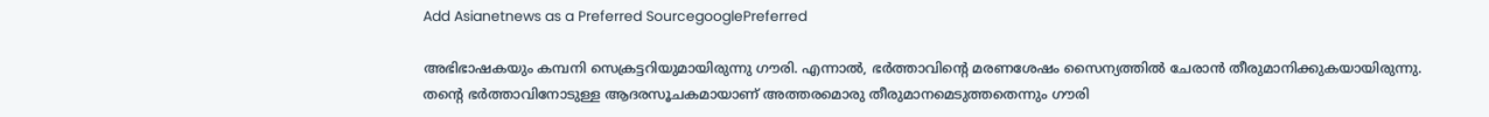Add Asianetnews as a Preferred SourcegooglePreferred

അഭിഭാഷകയും കമ്പനി സെക്രട്ടറിയുമായിരുന്നു ഗൗരി. എന്നാല്‍, ഭര്‍ത്താവിന്റെ മരണശേഷം സൈന്യത്തില്‍ ചേരാന്‍ തീരുമാനിക്കുകയായിരുന്നു. തന്റെ ഭര്‍ത്താവിനോടുള്ള ആദരസൂചകമായാണ് അത്തരമൊരു തീരുമാനമെടുത്തതെന്നും ഗൗരി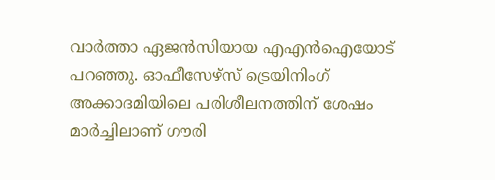വാര്‍ത്താ ഏജന്‍സിയായ എഎന്‍ഐയോട് പറഞ്ഞു. ഓഫീസേഴ്‌സ് ട്രെയിനിംഗ് അക്കാദമിയിലെ പരിശീലനത്തിന് ശേഷം മാര്‍ച്ചിലാണ് ഗൗരി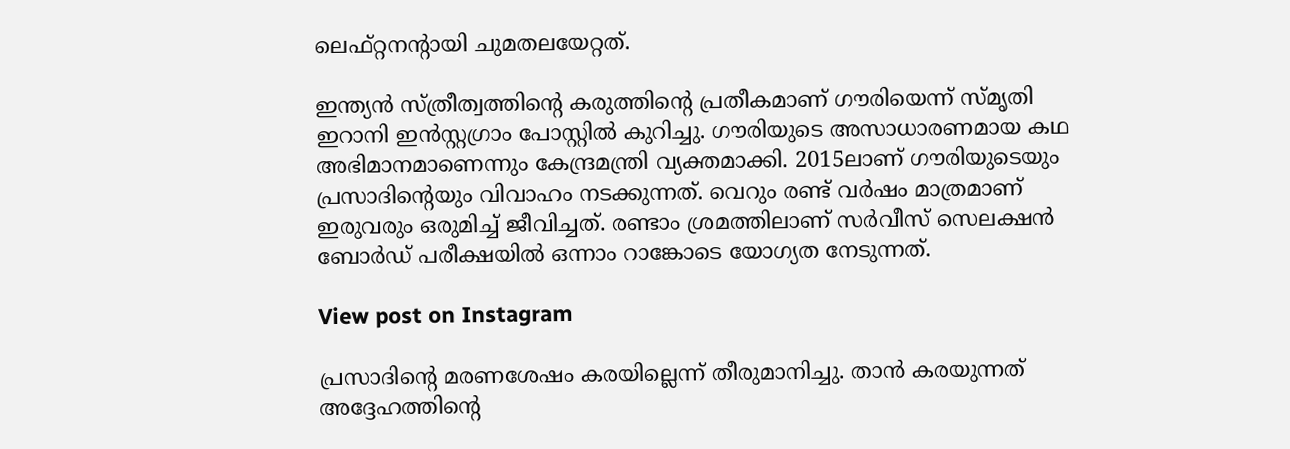ലെഫ്റ്റനന്റായി ചുമതലയേറ്റത്.

ഇന്ത്യന്‍ സ്ത്രീത്വത്തിന്റെ കരുത്തിന്റെ പ്രതീകമാണ് ഗൗരിയെന്ന് സ്മൃതി ഇറാനി ഇന്‍സ്റ്റഗ്രാം പോസ്റ്റില്‍ കുറിച്ചു. ഗൗരിയുടെ അസാധാരണമായ കഥ അഭിമാനമാണെന്നും കേന്ദ്രമന്ത്രി വ്യക്തമാക്കി. 2015ലാണ് ഗൗരിയുടെയും പ്രസാദിന്റെയും വിവാഹം നടക്കുന്നത്. വെറും രണ്ട് വര്‍ഷം മാത്രമാണ് ഇരുവരും ഒരുമിച്ച് ജീവിച്ചത്. രണ്ടാം ശ്രമത്തിലാണ് സര്‍വീസ് സെലക്ഷന്‍ ബോര്‍ഡ് പരീക്ഷയില്‍ ഒന്നാം റാങ്കോടെ യോഗ്യത നേടുന്നത്.

View post on Instagram

പ്രസാദിന്റെ മരണശേഷം കരയില്ലെന്ന് തീരുമാനിച്ചു. താന്‍ കരയുന്നത് അദ്ദേഹത്തിന്റെ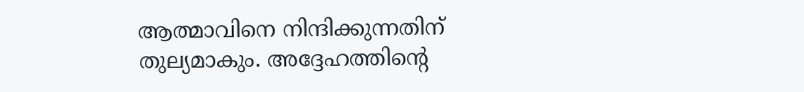ആത്മാവിനെ നിന്ദിക്കുന്നതിന് തുല്യമാകും. അദ്ദേഹത്തിന്റെ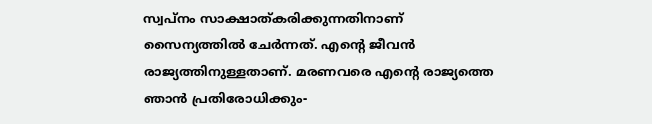സ്വപ്‌നം സാക്ഷാത്കരിക്കുന്നതിനാണ് സൈന്യത്തില്‍ ചേര്‍ന്നത്. എന്റെ ജീവന്‍ രാജ്യത്തിനുള്ളതാണ്. മരണവരെ എന്റെ രാജ്യത്തെ ഞാന്‍ പ്രതിരോധിക്കും-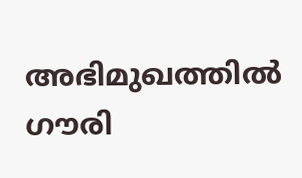അഭിമുഖത്തില്‍ ഗൗരി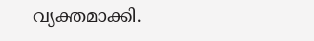വ്യക്തമാക്കി.